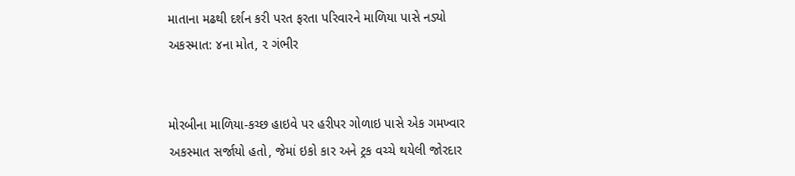માતાના મઢથી દર્શન કરી પરત ફરતા પરિવારને માળિયા પાસે નડ્યો અકસ્માત: ૪ના મોત, ૨ ગંભીર


મોરબીના માળિયા-કચ્છ હાઇવે પર હરીપર ગોળાઇ પાસે એક ગમખ્વાર અકસ્માત સર્જાયો હતો, જેમાં ઇકો કાર અને ટ્રક વચ્ચે થયેલી જોરદાર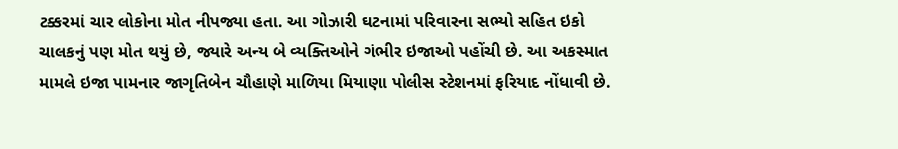ટક્કરમાં ચાર લોકોના મોત નીપજ્યા હતા. આ ગોઝારી ઘટનામાં પરિવારના સભ્યો સહિત ઇકો ચાલકનું પણ મોત થયું છે, જ્યારે અન્ય બે વ્યક્તિઓને ગંભીર ઇજાઓ પહોંચી છે. આ અકસ્માત મામલે ઇજા પામનાર જાગૃતિબેન ચૌહાણે માળિયા મિયાણા પોલીસ સ્ટેશનમાં ફરિયાદ નોંધાવી છે.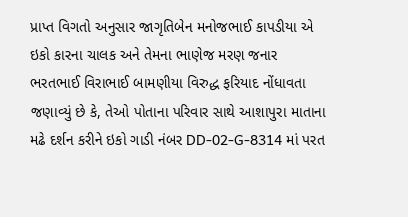પ્રાપ્ત વિગતો અનુસાર જાગૃતિબેન મનોજભાઈ કાપડીયા એ ઇકો કારના ચાલક અને તેમના ભાણેજ મરણ જનાર ભરતભાઈ વિરાભાઈ બામણીયા વિરુદ્ધ ફરિયાદ નોંધાવતા જણાવ્યું છે કે, તેઓ પોતાના પરિવાર સાથે આશાપુરા માતાના મઢે દર્શન કરીને ઇકો ગાડી નંબર DD-02-G-8314 માં પરત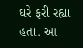ઘરે ફરી રહ્યા હતા. આ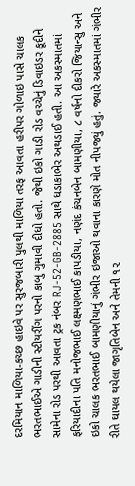દરમિયાન માળિયા-કચ્છ હાઇવે પર સુરજબારી પુલથી માળિયા તરફ આવતા હરીપર ગોળાઇ પાસે ચાલક ભરતભાઈએ ગાડીની સ્ટીયરીંગ પરનો કાબુ ગુમાવી દીધો હતો. જેથી ઇકો ગાડી રોડ વચ્ચેનું ડિવાઇડર કૂદીને સામેના રોડ પરથી આવતા ટ્રક નંબર RJ-52-GB-2885 સાથે ધડાકાભેર અથડાઈ હતી. આ અકસ્માતમાં ફરિયાદીના પતિ મનોજભાઈ લક્ષ્મણભાઈ કાપડીયા, નણંદ કંચનબેન બામણીયા, ૮ વર્ષનો દીકરો જિયાન્સુ અને ઇકો ચાલક ભરતભાઈ બામણીયાનું ગંભીર ઇજાઓ થવાના કારણે મોત નીપજ્યું હતું. જ્યારે અકસ્માતમાં ગંભીર રીતે ઘાયલ થયેલા જાગૃતિબેન અને તેમની ૧૨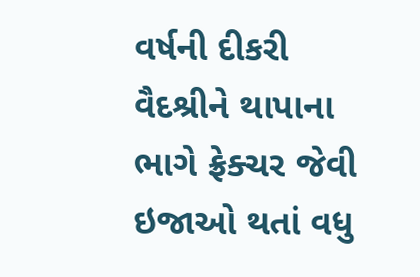વર્ષની દીકરી વૈદશ્રીને થાપાના ભાગે ફ્રેક્ચર જેવી ઇજાઓ થતાં વધુ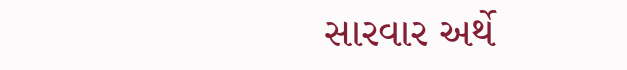સારવાર અર્થે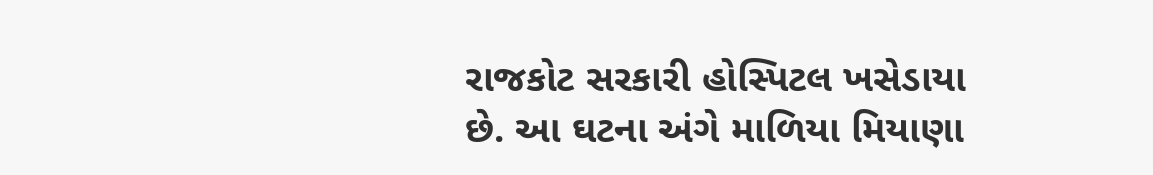રાજકોટ સરકારી હોસ્પિટલ ખસેડાયા છે. આ ઘટના અંગે માળિયા મિયાણા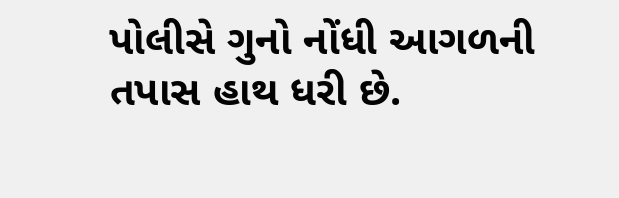પોલીસે ગુનો નોંધી આગળની તપાસ હાથ ધરી છે.